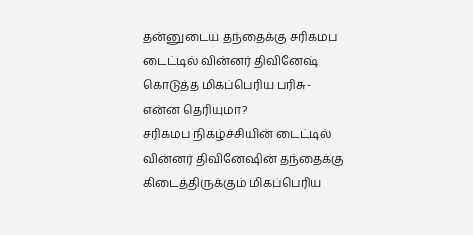தன்னுடைய தந்தைக்கு சரிகமப டைட்டில் வின்னர் திவினேஷ் கொடுத்த மிகப்பெரிய பரிசு- என்ன தெரியுமா?
சரிகமப நிகழ்ச்சியின் டைட்டில் வின்னர் திவினேஷின் தந்தைக்கு கிடைத்திருக்கும் மிகப்பெரிய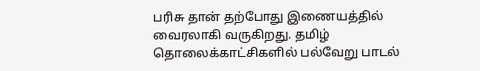பரிசு தான் தற்போது இணையத்தில் வைரலாகி வருகிறது. தமிழ் தொலைக்காட்சிகளில் பல்வேறு பாடல்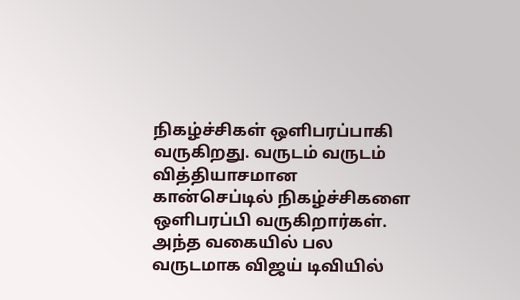நிகழ்ச்சிகள் ஒளிபரப்பாகி வருகிறது. வருடம் வருடம் வித்தியாசமான கான்செப்டில் நிகழ்ச்சிகளை ஒளிபரப்பி வருகிறார்கள். அந்த வகையில் பல வருடமாக விஜய் டிவியில்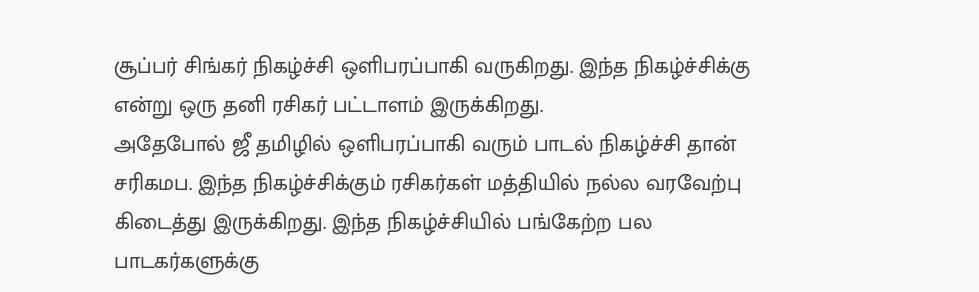சூப்பர் சிங்கர் நிகழ்ச்சி ஒளிபரப்பாகி வருகிறது. இந்த நிகழ்ச்சிக்கு என்று ஒரு தனி ரசிகர் பட்டாளம் இருக்கிறது.
அதேபோல் ஜீ தமிழில் ஒளிபரப்பாகி வரும் பாடல் நிகழ்ச்சி தான் சரிகமப. இந்த நிகழ்ச்சிக்கும் ரசிகர்கள் மத்தியில் நல்ல வரவேற்பு கிடைத்து இருக்கிறது. இந்த நிகழ்ச்சியில் பங்கேற்ற பல பாடகர்களுக்கு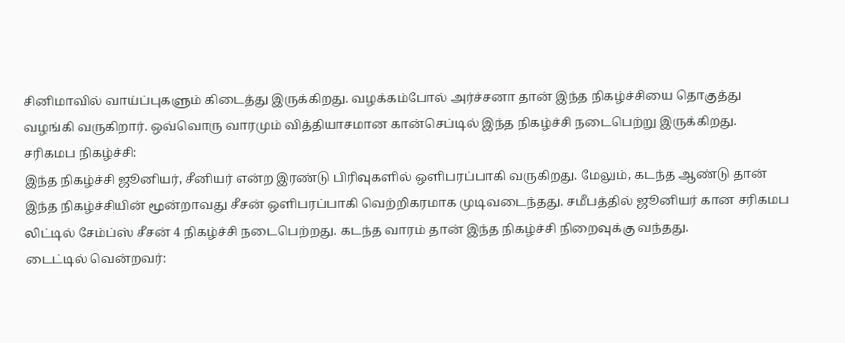சினிமாவில் வாய்ப்புகளும் கிடைத்து இருக்கிறது. வழக்கம்போல் அர்ச்சனா தான் இந்த நிகழ்ச்சியை தொகுத்து வழங்கி வருகிறார். ஒவ்வொரு வாரமும் வித்தியாசமான கான்செப்டில் இந்த நிகழ்ச்சி நடைபெற்று இருக்கிறது.
சரிகமப நிகழ்ச்சி:
இந்த நிகழ்ச்சி ஜூனியர், சீனியர் என்ற இரண்டு பிரிவுகளில் ஒளிபரப்பாகி வருகிறது. மேலும், கடந்த ஆண்டு தான் இந்த நிகழ்ச்சியின் மூன்றாவது சீசன் ஒளிபரப்பாகி வெற்றிகரமாக முடிவடைந்தது. சமீபத்தில் ஜூனியர் கான சரிகமப லிட்டில் சேம்ப்ஸ் சீசன் 4 நிகழ்ச்சி நடைபெற்றது. கடந்த வாரம் தான் இந்த நிகழ்ச்சி நிறைவுக்கு வந்தது.
டைட்டில் வென்றவர்: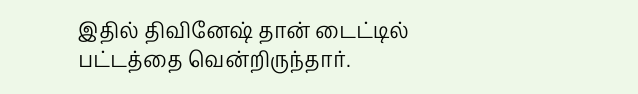இதில் திவினேஷ் தான் டைட்டில் பட்டத்தை வென்றிருந்தார்.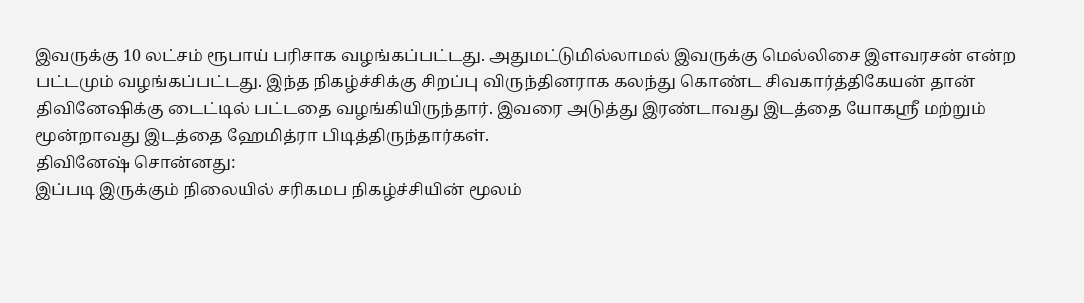இவருக்கு 10 லட்சம் ரூபாய் பரிசாக வழங்கப்பட்டது. அதுமட்டுமில்லாமல் இவருக்கு மெல்லிசை இளவரசன் என்ற பட்டமும் வழங்கப்பட்டது. இந்த நிகழ்ச்சிக்கு சிறப்பு விருந்தினராக கலந்து கொண்ட சிவகார்த்திகேயன் தான் திவினேஷிக்கு டைட்டில் பட்டதை வழங்கியிருந்தார். இவரை அடுத்து இரண்டாவது இடத்தை யோகஸ்ரீ மற்றும் மூன்றாவது இடத்தை ஹேமித்ரா பிடித்திருந்தார்கள்.
திவினேஷ் சொன்னது:
இப்படி இருக்கும் நிலையில் சரிகமப நிகழ்ச்சியின் மூலம்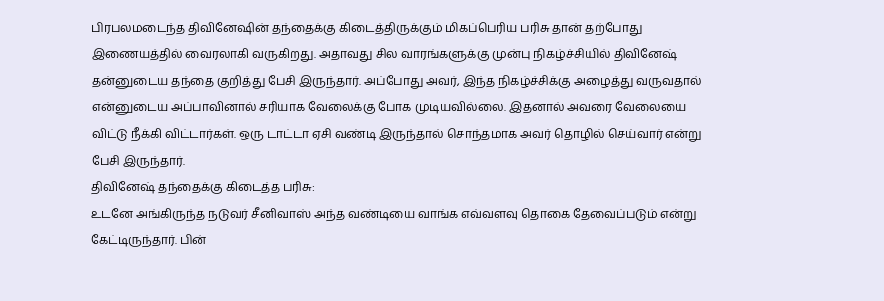பிரபலமடைந்த திவினேஷின் தந்தைக்கு கிடைத்திருக்கும் மிகப்பெரிய பரிசு தான் தற்போது இணையத்தில் வைரலாகி வருகிறது. அதாவது சில வாரங்களுக்கு முன்பு நிகழ்ச்சியில் திவினேஷ் தன்னுடைய தந்தை குறித்து பேசி இருந்தார். அப்போது அவர், இந்த நிகழ்ச்சிக்கு அழைத்து வருவதால் என்னுடைய அப்பாவினால் சரியாக வேலைக்கு போக முடியவில்லை. இதனால் அவரை வேலையை விட்டு நீக்கி விட்டார்கள். ஒரு டாட்டா ஏசி வண்டி இருந்தால் சொந்தமாக அவர் தொழில் செய்வார் என்று பேசி இருந்தார்.
திவினேஷ் தந்தைக்கு கிடைத்த பரிசு:
உடனே அங்கிருந்த நடுவர் சீனிவாஸ் அந்த வண்டியை வாங்க எவ்வளவு தொகை தேவைப்படும் என்று கேட்டிருந்தார். பின்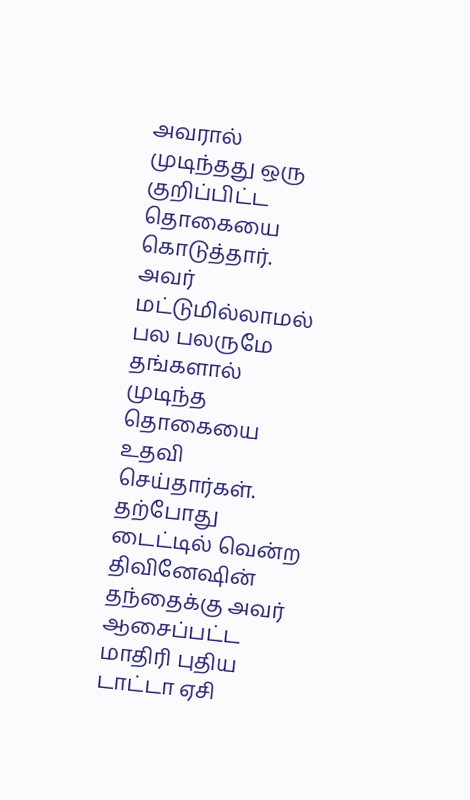அவரால் முடிந்தது ஒரு குறிப்பிட்ட தொகையை கொடுத்தார். அவர் மட்டுமில்லாமல் பல பலருமே தங்களால் முடிந்த தொகையை உதவி செய்தார்கள். தற்போது டைட்டில் வென்ற திவினேஷின் தந்தைக்கு அவர் ஆசைப்பட்ட மாதிரி புதிய டாட்டா ஏசி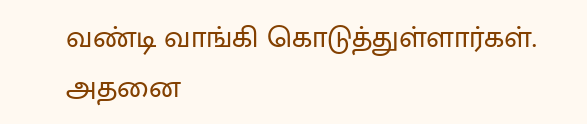வண்டி வாங்கி கொடுத்துள்ளார்கள். அதனை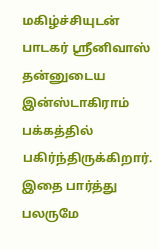மகிழ்ச்சியுடன் பாடகர் ஸ்ரீனிவாஸ் தன்னுடைய இன்ஸ்டாகிராம் பக்கத்தில் பகிர்ந்திருக்கிறார். இதை பார்த்து பலருமே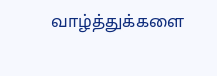வாழ்த்துக்களை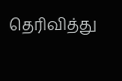தெரிவித்து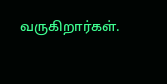வருகிறார்கள்.